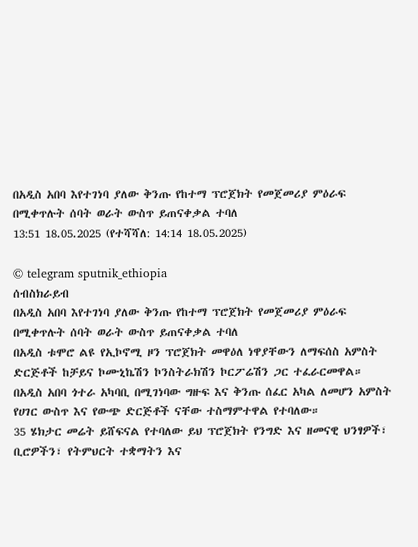በአዲስ አበባ እየተገነባ ያለው ቅንጡ የከተማ ፕሮጀክት የመጀመሪያ ምዕራፍ በሚቀጥሉት ሰባት ወራት ውስጥ ይጠናቀቃል ተባለ
13:51 18.05.2025 (የተሻሻለ: 14:14 18.05.2025)

© telegram sputnik_ethiopia
ሰብስክራይብ
በአዲስ አበባ እየተገነባ ያለው ቅንጡ የከተማ ፕሮጀክት የመጀመሪያ ምዕራፍ በሚቀጥሉት ሰባት ወራት ውስጥ ይጠናቀቃል ተባለ
በአዲስ ቱሞሮ ልዩ የኢኮኖሚ ዞን ፕሮጀክት መዋዕለ ነዋያቸውን ለማፍሰስ አምስት ድርጅቶች ከቻይና ኮሙኒኬሽን ኮንስትራክሽን ኮርፖሬሽን ጋር ተፈራርመዋል።
በአዲስ አበባ ጎተራ አካባቢ በሚገነባው ግዙፍ እና ቅንጡ ሰፈር አካል ለመሆን አምስት የሀገር ውስጥ እና የውጭ ድርጅቶች ናቸው ተስማምተዋል የተባለው።
35 ሄክታር መሬት ይሸፍናል የተባለው ይህ ፕሮጀክት የንግድ እና ዘመናዊ ህንፃዎች፣ ቢሮዎችን፣ የትምህርት ተቋማትን እና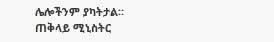ሌሎችንም ያካትታል።
ጠቅላይ ሚኒስትር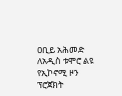ዐቢይ አሕመድ ለአዲስ ቱሞሮ ልዩ የኢኮኖሚ ዞን ፕሮጀክት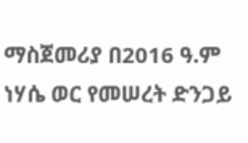ማስጀመሪያ በ2016 ዓ.ም ነሃሴ ወር የመሠረት ድንጋይ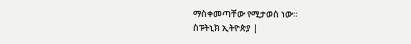ማስቀመጣቸው የሚታወስ ነው።
ስፑትኒክ ኢትዮጵያ |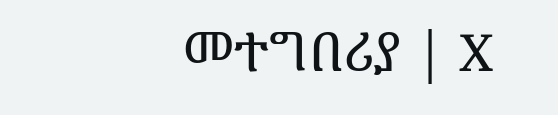መተግበሪያ | X